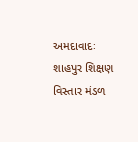અમદાવાદઃ શાહપુર શિક્ષણ વિસ્તાર મંડળ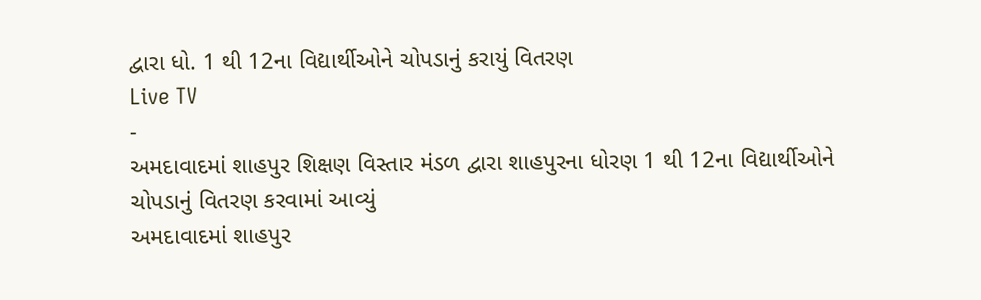દ્વારા ધો. 1 થી 12ના વિદ્યાર્થીઓને ચોપડાનું કરાયું વિતરણ
Live TV
-
અમદાવાદમાં શાહપુર શિક્ષણ વિસ્તાર મંડળ દ્વારા શાહપુરના ધોરણ 1 થી 12ના વિદ્યાર્થીઓને ચોપડાનું વિતરણ કરવામાં આવ્યું
અમદાવાદમાં શાહપુર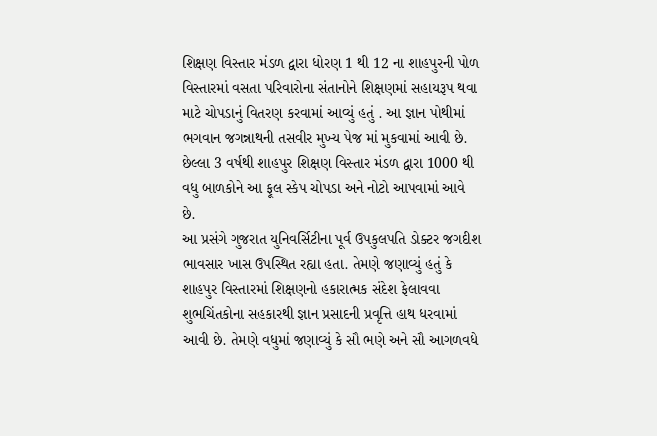શિક્ષણ વિસ્તાર મંડળ દ્વારા ધોરણ 1 થી 12 ના શાહપુરની પોળ વિસ્તારમાં વસતા પરિવારોના સંતાનોને શિક્ષણમાં સહાયરૂપ થવા માટે ચોપડાનું વિતરણ કરવામાં આવ્યું હતું . આ જ્ઞાન પોથીમાં ભગવાન જગન્નાથની તસવીર મુખ્ય પેજ માં મુકવામાં આવી છે. છેલ્લા 3 વર્ષથી શાહપુર શિક્ષણ વિસ્તાર મંડળ દ્વારા 1000 થી વધુ બાળકોને આ ફૂલ સ્કેપ ચોપડા અને નોટો આપવામાં આવે છે.
આ પ્રસંગે ગુજરાત યુનિવર્સિટીના પૂર્વ ઉપકુલપતિ ડોક્ટર જગદીશ ભાવસાર ખાસ ઉપસ્થિત રહ્યા હતા. તેમણે જણાવ્યું હતું કે શાહપુર વિસ્તારમાં શિક્ષણનો હકારાત્મક સંદેશ ફેલાવવા શુભચિંતકોના સહકારથી જ્ઞાન પ્રસાદની પ્રવૃત્તિ હાથ ધરવામાં આવી છે. તેમણે વધુમાં જણાવ્યું કે સૌ ભણે અને સૌ આગળવધે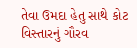તેવા ઉમદા હેતુ સાથે કોટ વિસ્તારનું ગૌરવ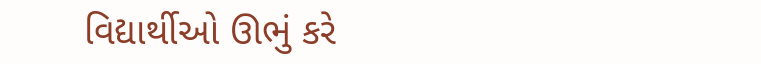વિદ્યાર્થીઓ ઊભું કરે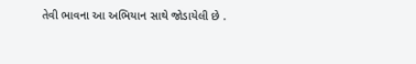તેવી ભાવના આ અભિયાન સાથે જોડાયેલી છે .